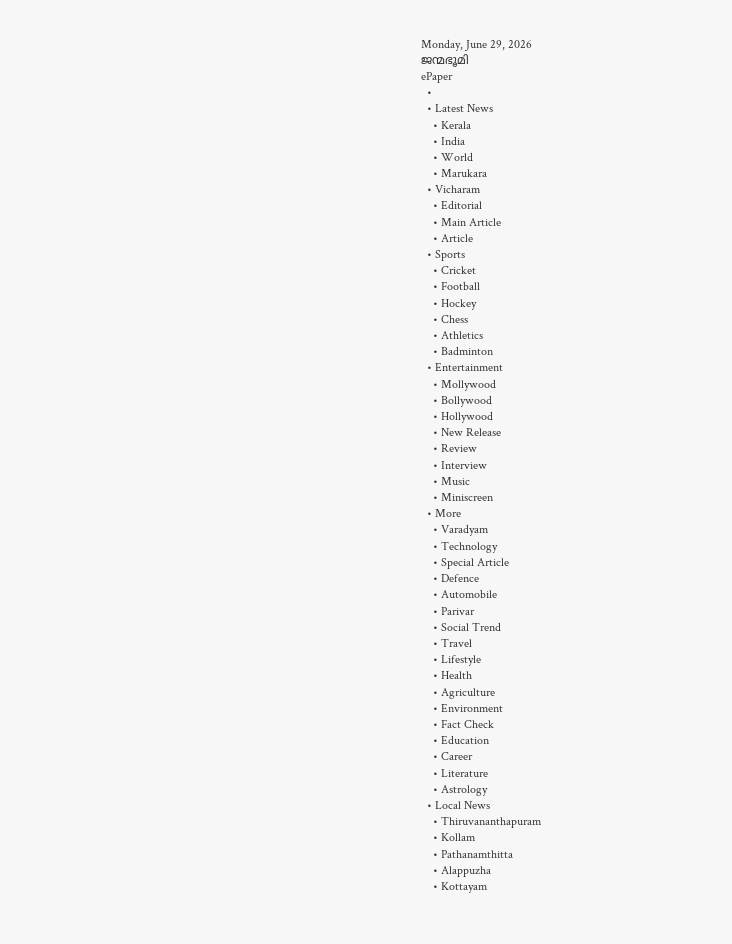Monday, June 29, 2026
ജന്മഭൂമി
ePaper
  •
  • Latest News
    • Kerala
    • India
    • World
    • Marukara
  • Vicharam
    • Editorial
    • Main Article
    • Article
  • Sports
    • Cricket
    • Football
    • Hockey
    • Chess
    • Athletics
    • Badminton
  • Entertainment
    • Mollywood
    • Bollywood
    • Hollywood
    • New Release
    • Review
    • Interview
    • Music
    • Miniscreen
  • More
    • Varadyam
    • Technology
    • Special Article
    • Defence
    • Automobile
    • Parivar
    • Social Trend
    • Travel
    • Lifestyle
    • Health
    • Agriculture
    • Environment
    • Fact Check
    • Education
    • Career
    • Literature
    • Astrology
  • Local News
    • Thiruvananthapuram
    • Kollam
    • Pathanamthitta
    • Alappuzha
    • Kottayam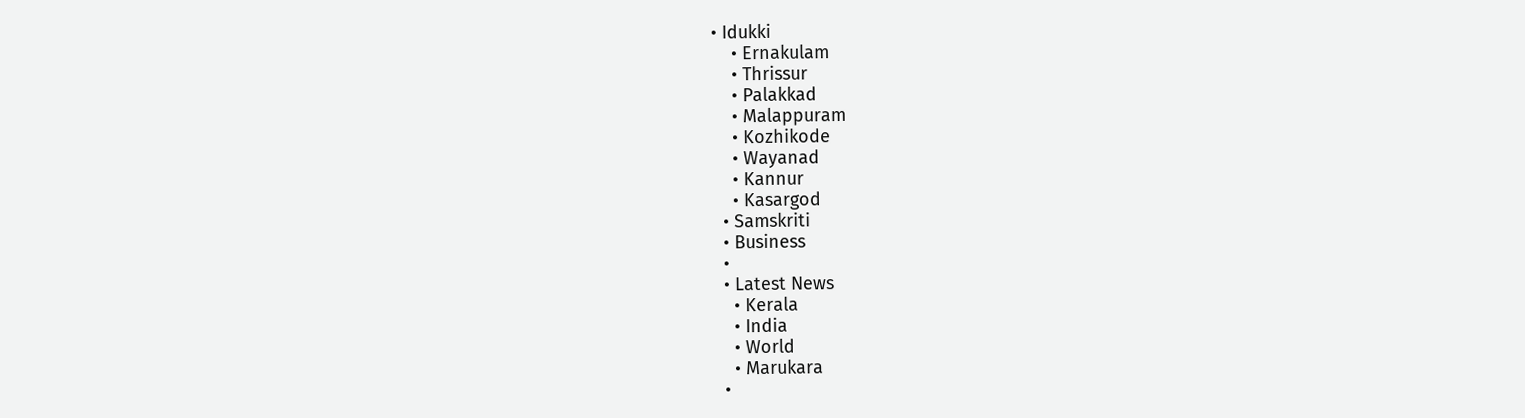• Idukki
    • Ernakulam
    • Thrissur
    • Palakkad
    • Malappuram
    • Kozhikode
    • Wayanad
    • Kannur
    • Kasargod
  • Samskriti
  • Business
  •
  • Latest News
    • Kerala
    • India
    • World
    • Marukara
  •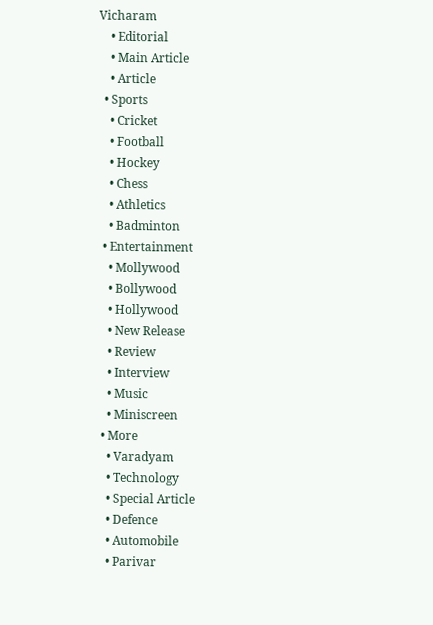Vicharam
    • Editorial
    • Main Article
    • Article
  • Sports
    • Cricket
    • Football
    • Hockey
    • Chess
    • Athletics
    • Badminton
  • Entertainment
    • Mollywood
    • Bollywood
    • Hollywood
    • New Release
    • Review
    • Interview
    • Music
    • Miniscreen
  • More
    • Varadyam
    • Technology
    • Special Article
    • Defence
    • Automobile
    • Parivar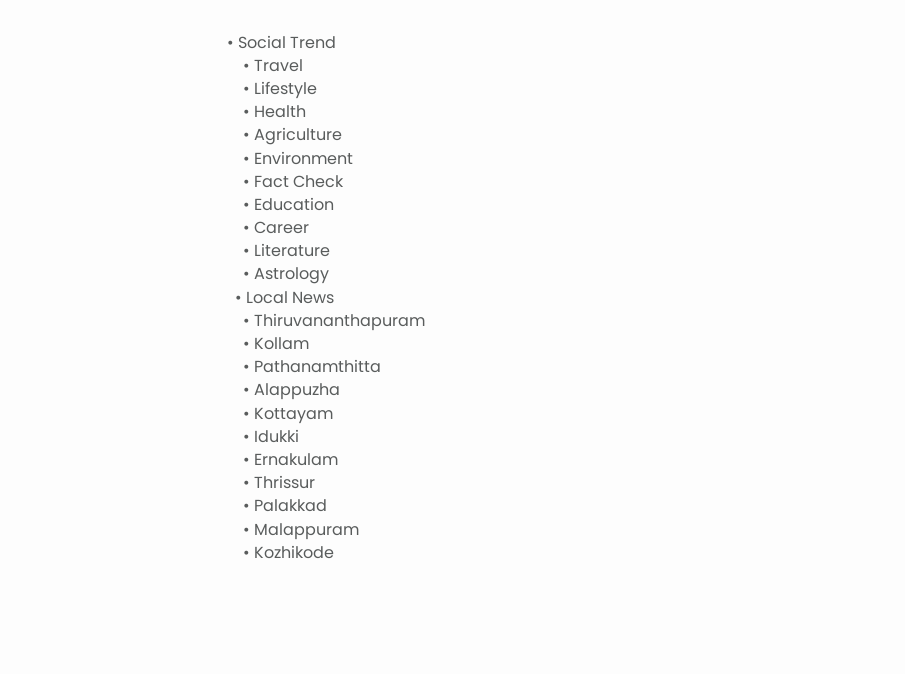• Social Trend
    • Travel
    • Lifestyle
    • Health
    • Agriculture
    • Environment
    • Fact Check
    • Education
    • Career
    • Literature
    • Astrology
  • Local News
    • Thiruvananthapuram
    • Kollam
    • Pathanamthitta
    • Alappuzha
    • Kottayam
    • Idukki
    • Ernakulam
    • Thrissur
    • Palakkad
    • Malappuram
    • Kozhikode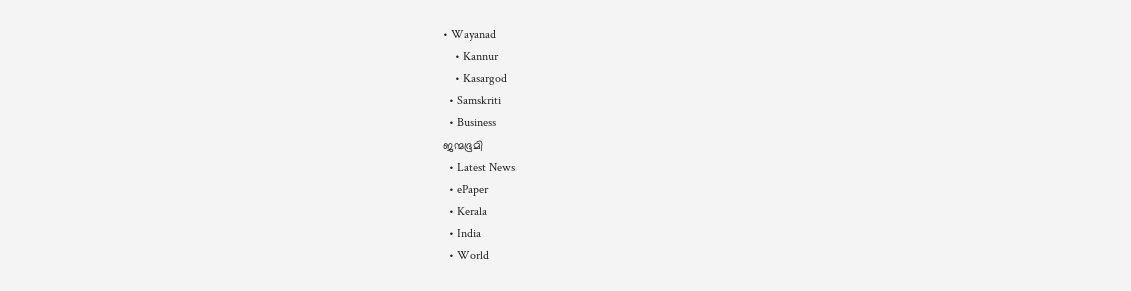• Wayanad
    • Kannur
    • Kasargod
  • Samskriti
  • Business
ജന്മഭൂമി
  • Latest News
  • ePaper
  • Kerala
  • India
  • World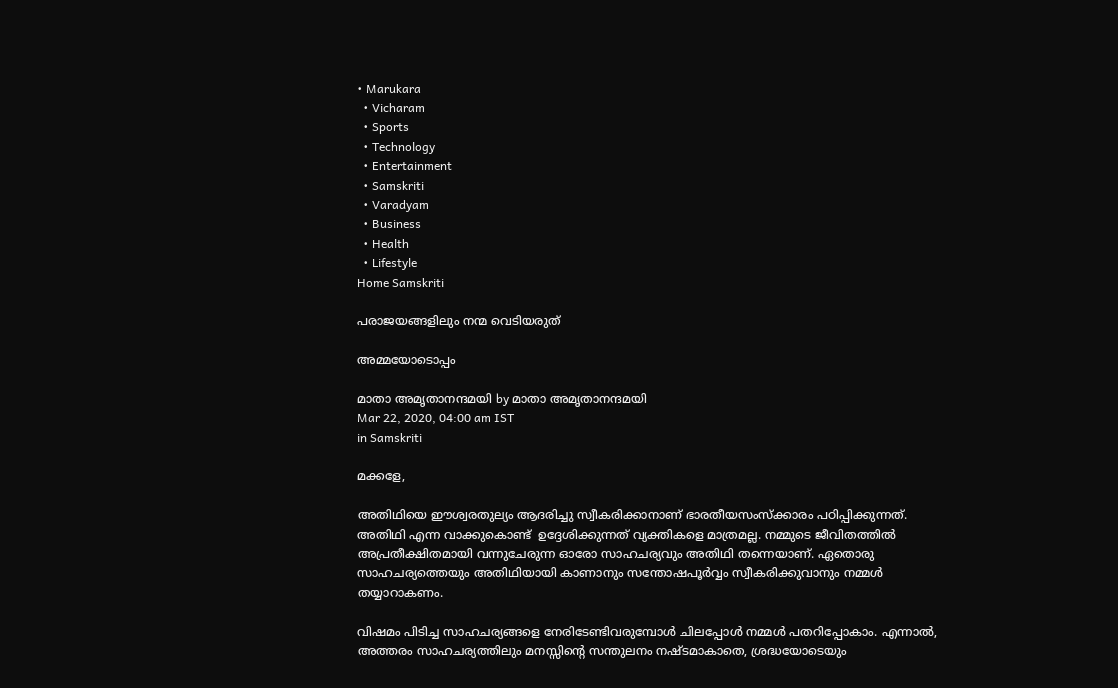• Marukara
  • Vicharam
  • Sports
  • Technology
  • Entertainment
  • Samskriti
  • Varadyam
  • Business
  • Health
  • Lifestyle
Home Samskriti

പരാജയങ്ങളിലും നന്മ വെടിയരുത്

അമ്മയോടൊപ്പം

മാതാ അമൃതാനന്ദമയി by മാതാ അമൃതാനന്ദമയി
Mar 22, 2020, 04:00 am IST
in Samskriti

മക്കളേ,

അതിഥിയെ ഈശ്വരതുല്യം ആദരിച്ചു സ്വീകരിക്കാനാണ് ഭാരതീയസംസ്‌ക്കാരം പഠിപ്പിക്കുന്നത്. അതിഥി എന്ന വാക്കുകൊണ്ട്  ഉദ്ദേശിക്കുന്നത് വ്യക്തികളെ മാത്രമല്ല. നമ്മുടെ ജീവിതത്തില്‍ അപ്രതീക്ഷിതമായി വന്നുചേരുന്ന ഓരോ സാഹചര്യവും അതിഥി തന്നെയാണ്. ഏതൊരു സാഹചര്യത്തെയും അതിഥിയായി കാണാനും സന്തോഷപൂര്‍വ്വം സ്വീകരിക്കുവാനും നമ്മള്‍ തയ്യാറാകണം.

വിഷമം പിടിച്ച സാഹചര്യങ്ങളെ നേരിടേണ്ടിവരുമ്പോള്‍ ചിലപ്പോള്‍ നമ്മള്‍ പതറിപ്പോകാം. എന്നാല്‍, അത്തരം സാഹചര്യത്തിലും മനസ്സിന്റെ സന്തുലനം നഷ്ടമാകാതെ, ശ്രദ്ധയോടെയും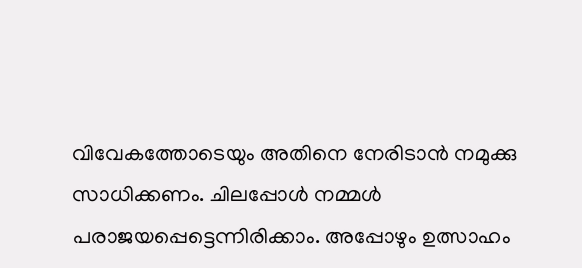വിവേകത്തോടെയും അതിനെ നേരിടാന്‍ നമുക്കു സാധിക്കണം. ചിലപ്പോള്‍ നമ്മള്‍ പരാജയപ്പെട്ടെന്നിരിക്കാം. അപ്പോഴും ഉത്സാഹം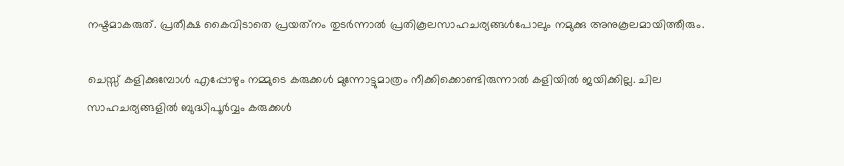നഷ്ടമാകരുത്. പ്രതീക്ഷ കൈവിടാതെ പ്രയത്‌നം തുടര്‍ന്നാല്‍ പ്രതികൂലസാഹചര്യങ്ങള്‍പോലും നമുക്കു അനുകൂലമായിത്തീരും.

ചെസ്സ് കളിക്കുമ്പോള്‍ എപ്പോഴും നമ്മുടെ കരുക്കള്‍ മുന്നോട്ടുമാത്രം നീക്കിക്കൊണ്ടിരുന്നാല്‍ കളിയില്‍ ജയിക്കില്ല. ചില സാഹചര്യങ്ങളില്‍ ബുദ്ധിപൂര്‍വ്വം കരുക്കള്‍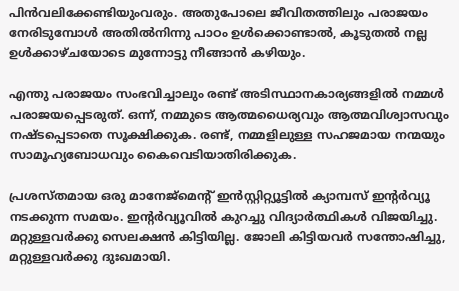പിന്‍വലിക്കേണ്ടിയുംവരും. അതുപോലെ ജീവിതത്തിലും പരാജയം നേരിടുമ്പോള്‍ അതില്‍നിന്നു പാഠം ഉള്‍ക്കൊണ്ടാല്‍, കൂടുതല്‍ നല്ല ഉള്‍ക്കാഴ്ചയോടെ മുന്നോട്ടു നീങ്ങാന്‍ കഴിയും.

എന്തു പരാജയം സംഭവിച്ചാലും രണ്ട് അടിസ്ഥാനകാര്യങ്ങളില്‍ നമ്മള്‍ പരാജയപ്പെടരുത്. ഒന്ന്, നമ്മുടെ ആത്മധൈര്യവും ആത്മവിശ്വാസവും നഷ്ടപ്പെടാതെ സൂക്ഷിക്കുക. രണ്ട്, നമ്മളിലുള്ള സഹജമായ നന്മയും സാമൂഹ്യബോധവും കൈവെടിയാതിരിക്കുക.

പ്രശസ്തമായ ഒരു മാനേജ്‌മെന്റ് ഇന്‍സ്റ്റിറ്റ്യൂട്ടില്‍ ക്യാമ്പസ് ഇന്റര്‍വ്യൂ നടക്കുന്ന സമയം. ഇന്റര്‍വ്യൂവില്‍ കുറച്ചു വിദ്യാര്‍ത്ഥികള്‍ വിജയിച്ചു. മറ്റുള്ളവര്‍ക്കു സെലക്ഷന്‍ കിട്ടിയില്ല. ജോലി കിട്ടിയവര്‍ സന്തോഷിച്ചു, മറ്റുള്ളവര്‍ക്കു ദുഃഖമായി.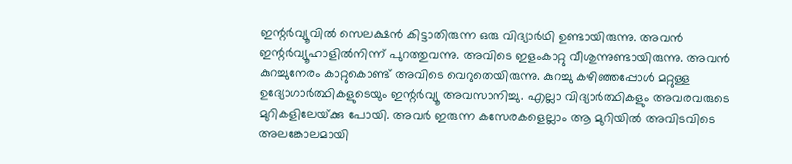ഇന്റര്‍വ്യൂവില്‍ സെലക്ഷന്‍ കിട്ടാതിരുന്ന ഒരു വിദ്യാര്‍ഥി ഉണ്ടായിരുന്നു. അവന്‍ ഇന്റര്‍വ്യൂഹാളില്‍നിന്ന് പുറത്തുവന്നു. അവിടെ ഇളംകാറ്റു വീശുന്നുണ്ടായിരുന്നു. അവന്‍ കുറച്ചുനേരം കാറ്റുകൊണ്ട് അവിടെ വെറുതെയിരുന്നു. കുറച്ചു കഴിഞ്ഞപ്പോള്‍ മറ്റുള്ള ഉദ്യോഗാര്‍ത്ഥികളുടെയും ഇന്റര്‍വ്യൂ അവസാനിച്ചു. എല്ലാ വിദ്യാര്‍ത്ഥികളും അവരവരുടെ മുറികളിലേയ്‌ക്കു പോയി. അവര്‍ ഇരുന്ന കസേരകളെല്ലാം ആ മുറിയില്‍ അവിടവിടെ അലങ്കോലമായി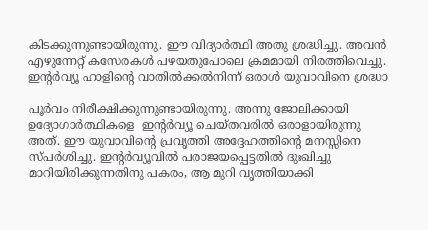കിടക്കുന്നുണ്ടായിരുന്നു. ഈ വിദ്യാര്‍ത്ഥി അതു ശ്രദ്ധിച്ചു. അവന്‍ എഴുന്നേറ്റ് കസേരകള്‍ പഴയതുപോലെ ക്രമമായി നിരത്തിവെച്ചു. ഇന്റര്‍വ്യൂ ഹാളിന്റെ വാതില്‍ക്കല്‍നിന്ന് ഒരാള്‍ യുവാവിനെ ശ്രദ്ധാ

പൂര്‍വം നിരീക്ഷിക്കുന്നുണ്ടായിരുന്നു. അന്നു ജോലിക്കായി ഉദ്യോഗാര്‍ത്ഥികളെ  ഇന്റര്‍വ്യൂ ചെയ്തവരില്‍ ഒരാളായിരുന്നു അത്. ഈ യുവാവിന്റെ പ്രവൃത്തി അദ്ദേഹത്തിന്റെ മനസ്സിനെ സ്പര്‍ശിച്ചു. ഇന്റര്‍വ്യൂവില്‍ പരാജയപ്പെട്ടതില്‍ ദുഃഖിച്ചു മാറിയിരിക്കുന്നതിനു പകരം, ആ മുറി വൃത്തിയാക്കി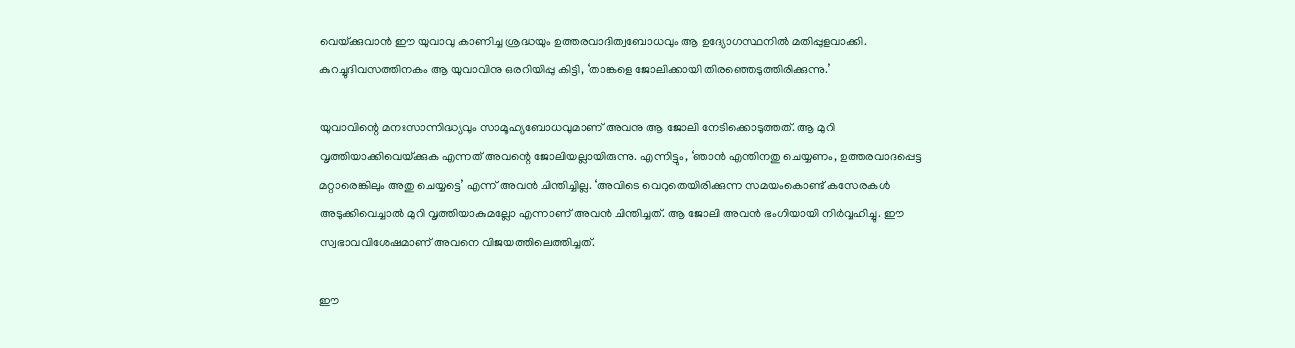വെയ്‌ക്കുവാന്‍ ഈ യുവാവു കാണിച്ച ശ്രദ്ധയും ഉത്തരവാദിത്വബോധവും ആ ഉദ്യോഗസ്ഥനില്‍ മതിപ്പുളവാക്കി. കുറച്ചുദിവസത്തിനകം ആ യുവാവിനു ഒരറിയിപ്പു കിട്ടി, ‘താങ്കളെ ജോലിക്കായി തിരഞ്ഞെടുത്തിരിക്കുന്നു.’

യുവാവിന്റെ മനഃസാന്നിദ്ധ്യവും സാമൂഹ്യബോധവുമാണ് അവനു ആ ജോലി നേടിക്കൊടുത്തത്. ആ മുറി വൃത്തിയാക്കിവെയ്‌ക്കുക എന്നത് അവന്റെ ജോലിയല്ലായിരുന്നു. എന്നിട്ടും, ‘ഞാന്‍ എന്തിനതു ചെയ്യണം, ഉത്തരവാദപ്പെട്ട മറ്റാരെങ്കിലും അതു ചെയ്യട്ടെ’ എന്ന് അവന്‍ ചിന്തിച്ചില്ല. ‘അവിടെ വെറുതെയിരിക്കുന്ന സമയംകൊണ്ട് കസേരകള്‍ അടുക്കിവെച്ചാല്‍ മുറി വൃത്തിയാകുമല്ലോ എന്നാണ് അവന്‍ ചിന്തിച്ചത്. ആ ജോലി അവന്‍ ഭംഗിയായി നിര്‍വ്വഹിച്ചു. ഈ സ്വഭാവവിശേഷമാണ് അവനെ വിജയത്തിലെത്തിച്ചത്.

ഈ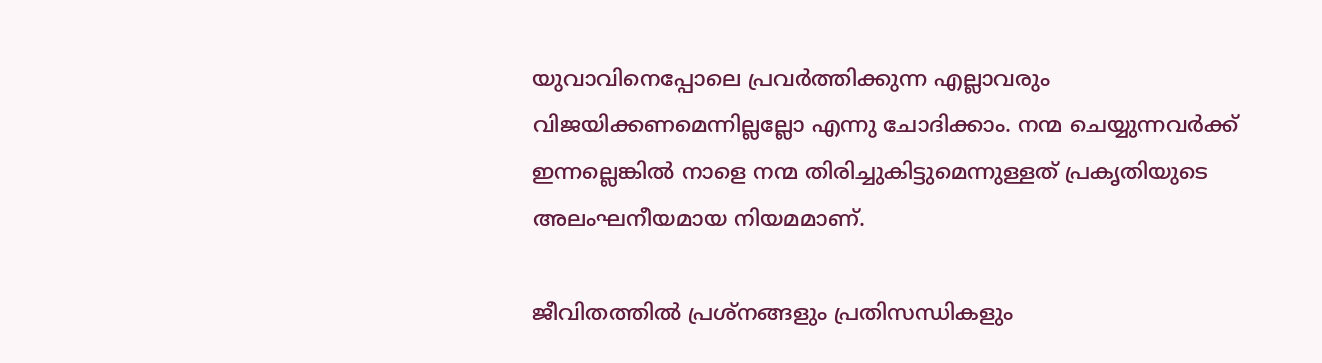യുവാവിനെപ്പോലെ പ്രവര്‍ത്തിക്കുന്ന എല്ലാവരും വിജയിക്കണമെന്നില്ലല്ലോ എന്നു ചോദിക്കാം. നന്മ ചെയ്യുന്നവര്‍ക്ക് ഇന്നല്ലെങ്കില്‍ നാളെ നന്മ തിരിച്ചുകിട്ടുമെന്നുള്ളത് പ്രകൃതിയുടെ അലംഘനീയമായ നിയമമാണ്.

ജീവിതത്തില്‍ പ്രശ്‌നങ്ങളും പ്രതിസന്ധികളും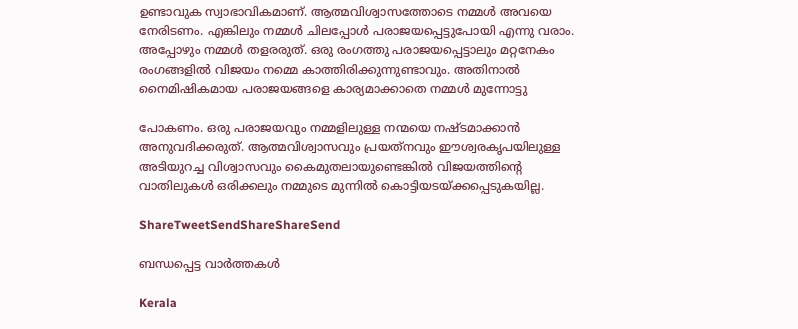ഉണ്ടാവുക സ്വാഭാവികമാണ്. ആത്മവിശ്വാസത്തോടെ നമ്മള്‍ അവയെ നേരിടണം. എങ്കിലും നമ്മള്‍ ചിലപ്പോള്‍ പരാജയപ്പെട്ടുപോയി എന്നു വരാം. അപ്പോഴും നമ്മള്‍ തളരരുത്. ഒരു രംഗത്തു പരാജയപ്പെട്ടാലും മറ്റനേകം രംഗങ്ങളില്‍ വിജയം നമ്മെ കാത്തിരിക്കുന്നുണ്ടാവും. അതിനാല്‍ നൈമിഷികമായ പരാജയങ്ങളെ കാര്യമാക്കാതെ നമ്മള്‍ മുന്നോട്ടു

പോകണം. ഒരു പരാജയവും നമ്മളിലുള്ള നന്മയെ നഷ്ടമാക്കാന്‍ അനുവദിക്കരുത്. ആത്മവിശ്വാസവും പ്രയത്‌നവും ഈശ്വരകൃപയിലുള്ള അടിയുറച്ച വിശ്വാസവും കൈമുതലായുണ്ടെങ്കില്‍ വിജയത്തിന്റെ വാതിലുകള്‍ ഒരിക്കലും നമ്മുടെ മുന്നില്‍ കൊട്ടിയടയ്‌ക്കപ്പെടുകയില്ല.

ShareTweetSendShareShareSend

ബന്ധപ്പെട്ട വാര്‍ത്തകള്‍

Kerala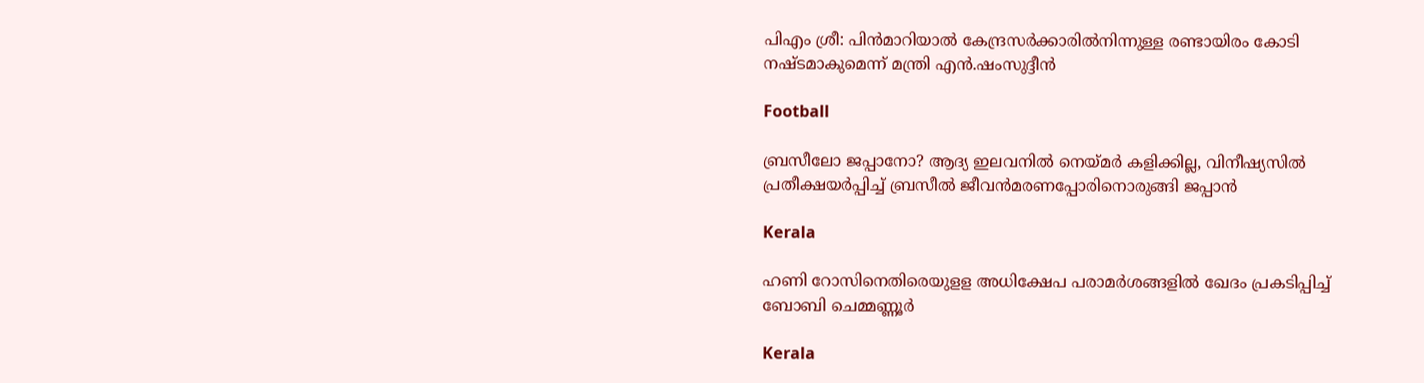പിഎം ശ്രീ: പിന്‍മാറിയാല്‍ കേന്ദ്രസര്‍ക്കാരില്‍നിന്നുള്ള രണ്ടായിരം കോടി നഷ്ടമാകുമെന്ന് മന്ത്രി എന്‍.ഷംസുദ്ദീന്‍

Football

ബ്രസീലോ ജപ്പാനോ? ആദ്യ ഇലവനില്‍ നെയ്‌മര്‍ കളിക്കില്ല, വിനീഷ്യസില്‍ പ്രതീക്ഷയര്‍പ്പിച്ച് ബ്രസീല്‍ ജീവന്‍മരണപ്പോരിനൊരുങ്ങി ജപ്പാന്‍

Kerala

ഹണി റോസിനെതിരെയുളള അധിക്ഷേപ പരാമര്‍ശങ്ങളില്‍ ഖേദം പ്രകടിപ്പിച്ച് ബോബി ചെമ്മണ്ണൂര്‍

Kerala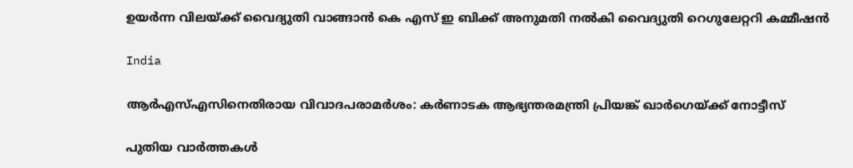ഉയര്‍ന്ന വിലയ്‌ക്ക് വൈദ്യുതി വാങ്ങാന്‍ കെ എസ് ഇ ബിക്ക് അനുമതി നല്‍കി വൈദ്യുതി റെഗുലേറ്ററി കമ്മീഷന്‍

India

ആര്‍എസ്എസിനെതിരായ വിവാദപരാമര്‍ശം: കര്‍ണാടക ആഭ്യന്തരമന്ത്രി പ്രിയങ്ക് ഖാര്‍ഗെയ്‌ക്ക് നോട്ടീസ്

പുതിയ വാര്‍ത്തകള്‍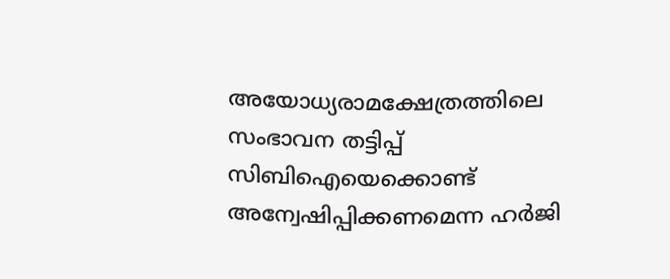അയോധ്യരാമക്ഷേത്രത്തിലെ സംഭാവന തട്ടിപ്പ് സിബിഐയെക്കൊണ്ട് അന്വേഷിപ്പിക്കണമെന്ന ഹര്‍ജി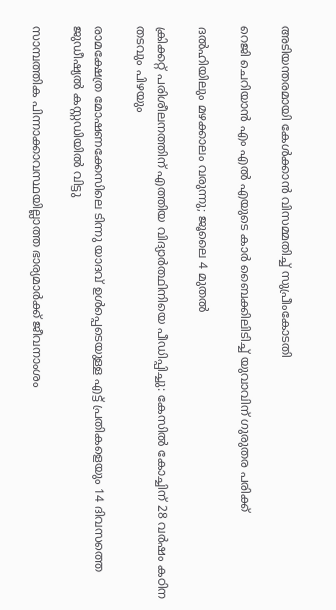അടിയന്തരമായി കേള്‍ക്കാന്‍ വിസമ്മതിച്ച് സുപ്രീംകോടതി

റെജി ചെറിയാന്‍ എം എല്‍ എയുടെ കാര്‍ ബൈക്കിലിടിച്ച് യുവാവിന് ഗുരുതര പരിക്ക്

ദൽഹിയിലും മഴക്കാലം വരുന്നു; ജൂലൈ 4 മുതൽ

ക്രിക്കറ്റ് പരിശീലനത്തിന് എത്തിയ വിദ്യാര്‍ത്ഥിനിയെ പീഡിപ്പിച്ചു: കേസില്‍ കോച്ചിന് 28 വര്‍ഷം കഠിന തടവും പിഴയും

രാമക്ഷേത്ര മോഷണക്കേസിലെ ടിന്നു യാദവ് ഉൾപ്പെടെയുള്ള എട്ട് പ്രതികളെയും 14 ദിവസത്തെ ജുഡീഷ്യൽ കസ്റ്റഡിയിൽ വിട്ടു

സാമ്പത്തിക പിന്നാക്കാവസ്ഥയില്ലാത്ത ഭാര്യമാര്‍ക്ക് ജീവനാംശം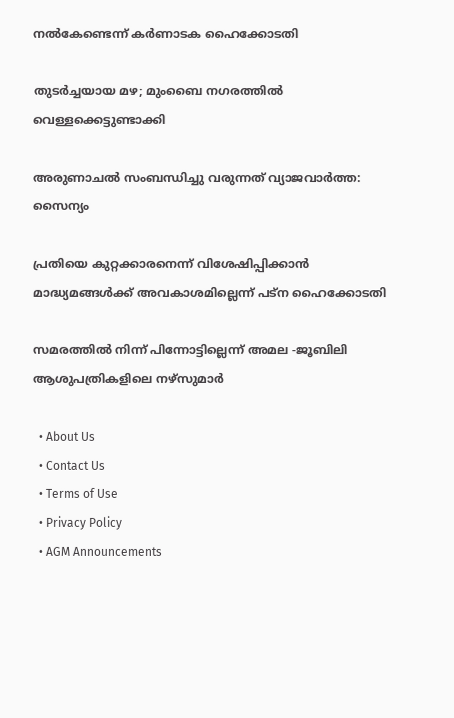നല്‍കേണ്ടെന്ന് കര്‍ണാടക ഹൈക്കോടതി

തുടർച്ചയായ മഴ; മുംബൈ നഗരത്തിൽ വെള്ളക്കെട്ടുണ്ടാക്കി

അരുണാചൽ സംബന്ധിച്ചു വരുന്നത് വ്യാജവാർത്ത: സൈന്യം

പ്രതിയെ കുറ്റക്കാരനെന്ന് വിശേഷിപ്പിക്കാന്‍ മാദ്ധ്യമങ്ങള്‍ക്ക് അവകാശമില്ലെന്ന് പട്ന ഹൈക്കോടതി

സമരത്തില്‍ നിന്ന് പിന്നോട്ടില്ലെന്ന് അമല -ജൂബിലി ആശുപത്രികളിലെ നഴ്‌സുമാര്‍

  • About Us
  • Contact Us
  • Terms of Use
  • Privacy Policy
  • AGM Announcements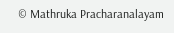© Mathruka Pracharanalayam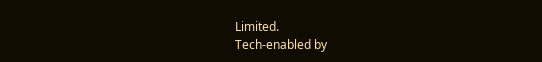Limited.
Tech-enabled by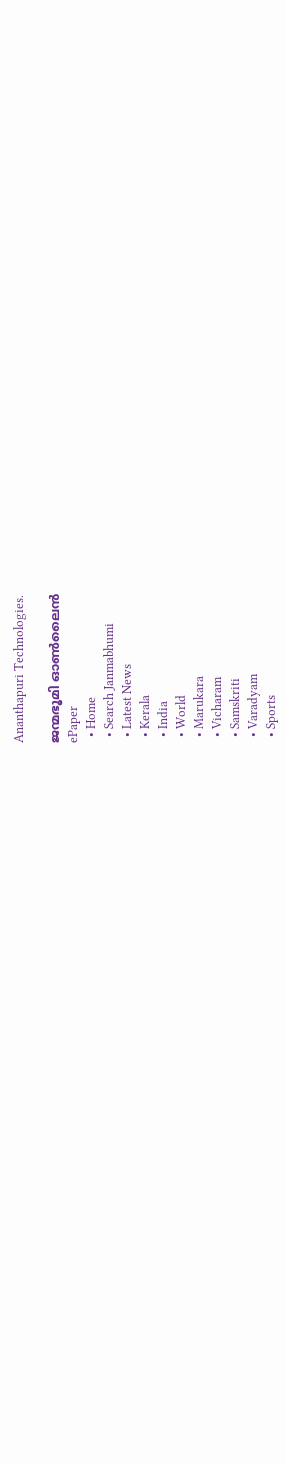Ananthapuri Technologies.

ജന്മഭൂമി ഓണ്‍ലൈന്‍
ePaper
  • Home
  • Search Janmabhumi
  • Latest News
  • Kerala
  • India
  • World
  • Marukara
  • Vicharam
  • Samskriti
  • Varadyam
  • Sports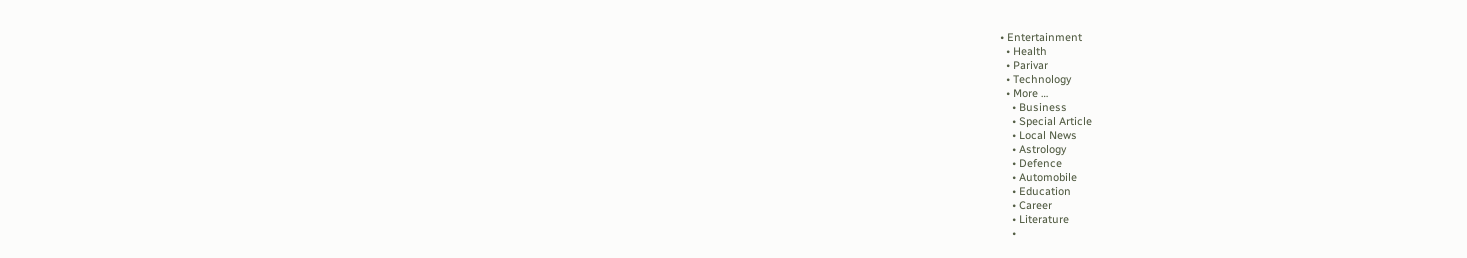• Entertainment
  • Health
  • Parivar
  • Technology
  • More …
    • Business
    • Special Article
    • Local News
    • Astrology
    • Defence
    • Automobile
    • Education
    • Career
    • Literature
    •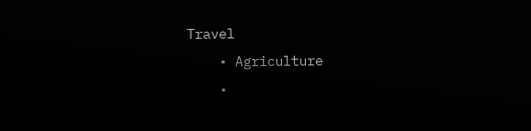Travel
    • Agriculture
    •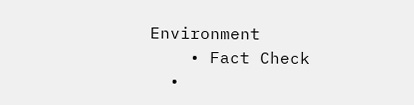Environment
    • Fact Check
  •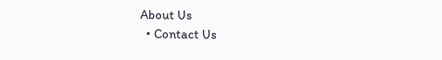About Us
  • Contact Us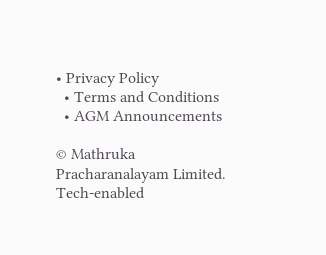• Privacy Policy
  • Terms and Conditions
  • AGM Announcements

© Mathruka Pracharanalayam Limited.
Tech-enabled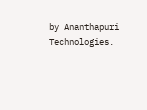by Ananthapuri Technologies.